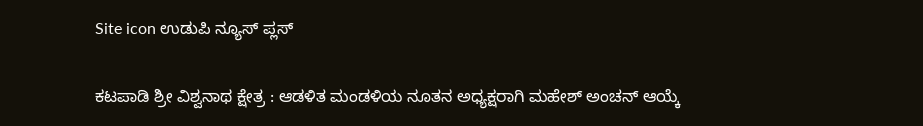Site icon ಉಡುಪಿ ನ್ಯೂಸ್ ಪ್ಲಸ್

ಕಟಪಾಡಿ ಶ್ರೀ ವಿಶ್ವನಾಥ ಕ್ಷೇತ್ರ : ಆಡಳಿತ ಮಂಡಳಿಯ ನೂತನ ಅಧ್ಯಕ್ಷರಾಗಿ ಮಹೇಶ್ ಅಂಚನ್ ಆಯ್ಕೆ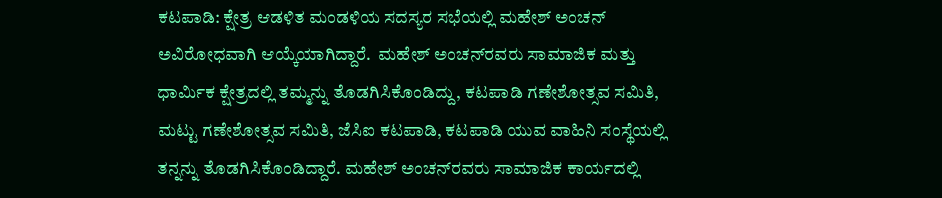ಕಟಪಾಡಿ: ಕ್ಷೇತ್ರ ಆಡಳಿತ ಮಂಡಳಿಯ ಸದಸ್ಯರ ಸಭೆಯಲ್ಲಿ ಮಹೇಶ್ ಅಂಚನ್ ಅವಿರೋಧವಾಗಿ ಆಯ್ಕೆಯಾಗಿದ್ದಾರೆ.  ಮಹೇಶ್ ಅಂಚನ್‌ರವರು ಸಾಮಾಜಿಕ ಮತ್ತು ಧಾರ್ಮಿಕ ಕ್ಷೇತ್ರದಲ್ಲಿ ತಮ್ಮನ್ನು ತೊಡಗಿಸಿಕೊಂಡಿದ್ದು, ಕಟಪಾಡಿ ಗಣೇಶೋತ್ಸವ ಸಮಿತಿ, ಮಟ್ಟು ಗಣೇಶೋತ್ಸವ ಸಮಿತಿ, ಜೆಸಿಐ ಕಟಪಾಡಿ, ಕಟಪಾಡಿ ಯುವ ವಾಹಿನಿ ಸಂಸ್ಥೆಯಲ್ಲಿ ತನ್ನನ್ನು ತೊಡಗಿಸಿಕೊಂಡಿದ್ದಾರೆ. ಮಹೇಶ್‌ ಅಂಚನ್‌ರವರು ಸಾಮಾಜಿಕ ಕಾರ್ಯದಲ್ಲಿ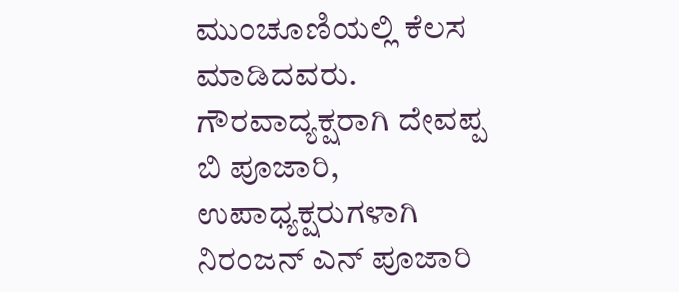ಮುಂಚೂಣಿಯಲ್ಲಿ ಕೆಲಸ ಮಾಡಿದವರು. ಗೌರವಾದ್ಯಕ್ಷರಾಗಿ ದೇವಪ್ಪ ಬಿ ಪೂಜಾರಿ, ಉಪಾಧ್ಯಕ್ಷರುಗಳಾಗಿ ನಿರಂಜನ್ ಎನ್ ಪೂಜಾರಿ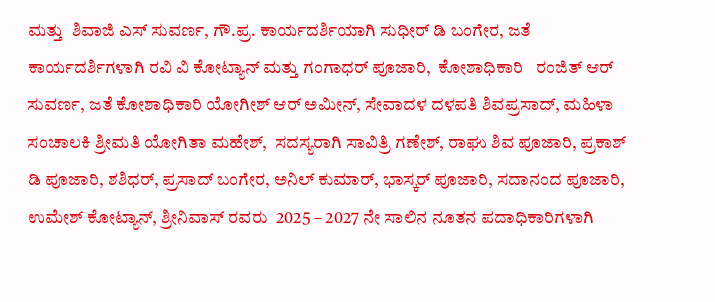ಮತ್ತು  ಶಿವಾಜಿ ಎಸ್ ಸುವರ್ಣ, ಗೌ.ಪ್ರ. ಕಾರ್ಯದರ್ಶಿಯಾಗಿ ಸುಧೀರ್ ಡಿ ಬಂಗೇರ, ಜತೆ ಕಾರ್ಯದರ್ಶಿಗಳಾಗಿ ರವಿ ವಿ ಕೋಟ್ಯಾನ್ ಮತ್ತು ಗಂಗಾಧರ್ ಪೂಜಾರಿ,  ಕೋಶಾಧಿಕಾರಿ   ರಂಜಿತ್ ಆರ್ ಸುವರ್ಣ, ಜತೆ ಕೋಶಾಧಿಕಾರಿ ಯೋಗೀಶ್ ಆರ್ ಅಮೀನ್, ಸೇವಾದಳ ದಳಪತಿ ಶಿವಪ್ರಸಾದ್, ಮಹಿಳಾ ಸಂಚಾಲಕಿ ಶ್ರೀಮತಿ ಯೋಗಿತಾ ಮಹೇಶ್,  ಸದಸ್ಯರಾಗಿ ಸಾವಿತ್ರಿ ಗಣೇಶ್, ರಾಘು ಶಿವ ಪೂಜಾರಿ, ಪ್ರಕಾಶ್ ಡಿ ಪೂಜಾರಿ, ಶಶಿಧರ್, ಪ್ರಸಾದ್ ಬಂಗೇರ, ಅನಿಲ್ ಕುಮಾರ್, ಭಾಸ್ಕರ್ ಪೂಜಾರಿ, ಸದಾನಂದ ಪೂಜಾರಿ, ಉಮೇಶ್ ಕೋಟ್ಯಾನ್, ಶ್ರೀನಿವಾಸ್ ರವರು  2025 – 2027 ನೇ ಸಾಲಿನ ನೂತನ ಪದಾಧಿಕಾರಿಗಳಾಗಿ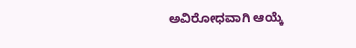ಅವಿರೋಧವಾಗಿ ಆಯ್ಕೆ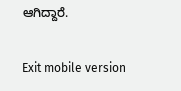ಆಗಿದ್ದಾರೆ.

Exit mobile version